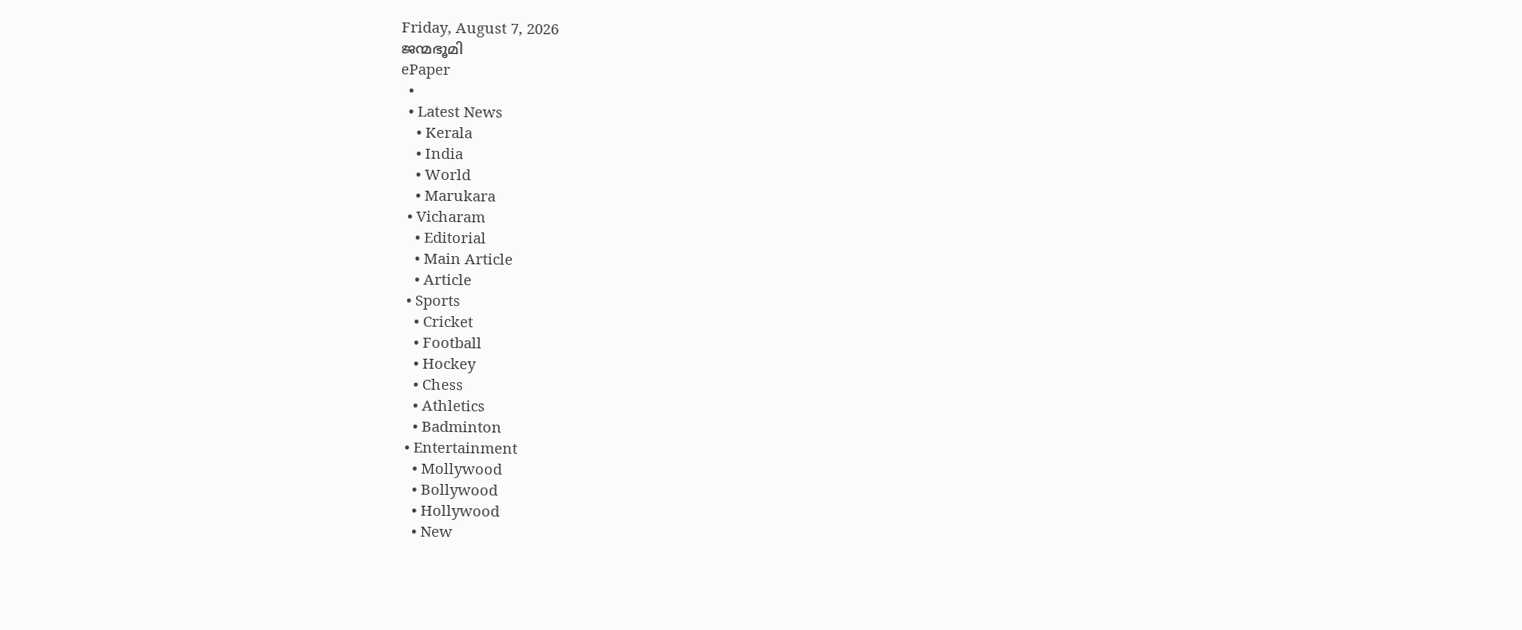Friday, August 7, 2026
ജന്മഭൂമി
ePaper
  •
  • Latest News
    • Kerala
    • India
    • World
    • Marukara
  • Vicharam
    • Editorial
    • Main Article
    • Article
  • Sports
    • Cricket
    • Football
    • Hockey
    • Chess
    • Athletics
    • Badminton
  • Entertainment
    • Mollywood
    • Bollywood
    • Hollywood
    • New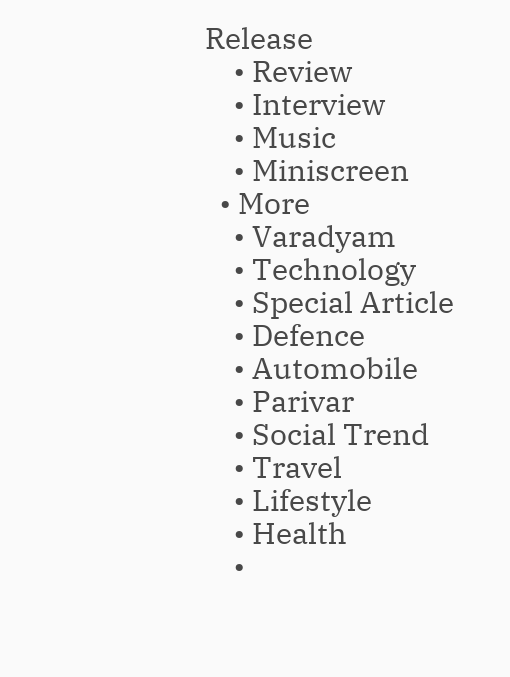Release
    • Review
    • Interview
    • Music
    • Miniscreen
  • More
    • Varadyam
    • Technology
    • Special Article
    • Defence
    • Automobile
    • Parivar
    • Social Trend
    • Travel
    • Lifestyle
    • Health
    •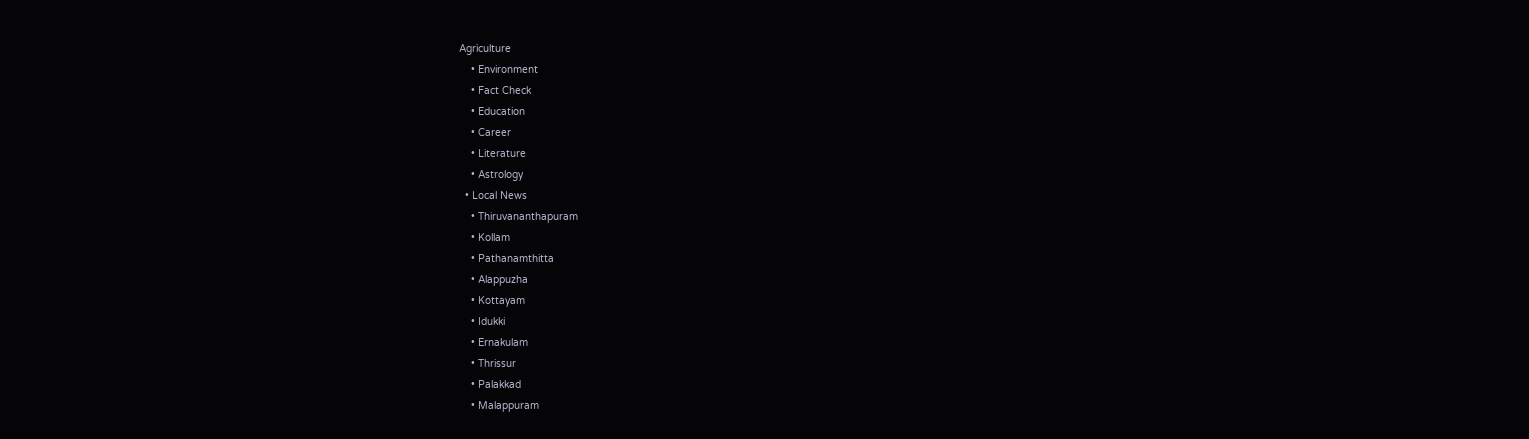Agriculture
    • Environment
    • Fact Check
    • Education
    • Career
    • Literature
    • Astrology
  • Local News
    • Thiruvananthapuram
    • Kollam
    • Pathanamthitta
    • Alappuzha
    • Kottayam
    • Idukki
    • Ernakulam
    • Thrissur
    • Palakkad
    • Malappuram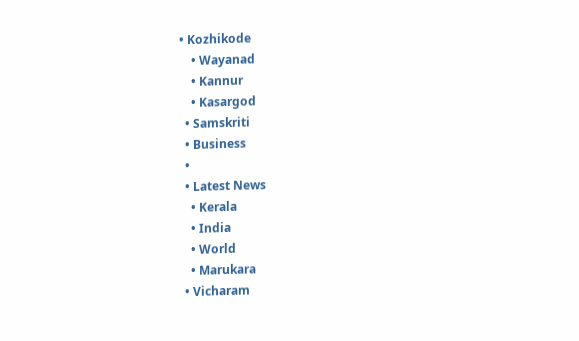• Kozhikode
    • Wayanad
    • Kannur
    • Kasargod
  • Samskriti
  • Business
  •
  • Latest News
    • Kerala
    • India
    • World
    • Marukara
  • Vicharam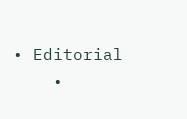• Editorial
    •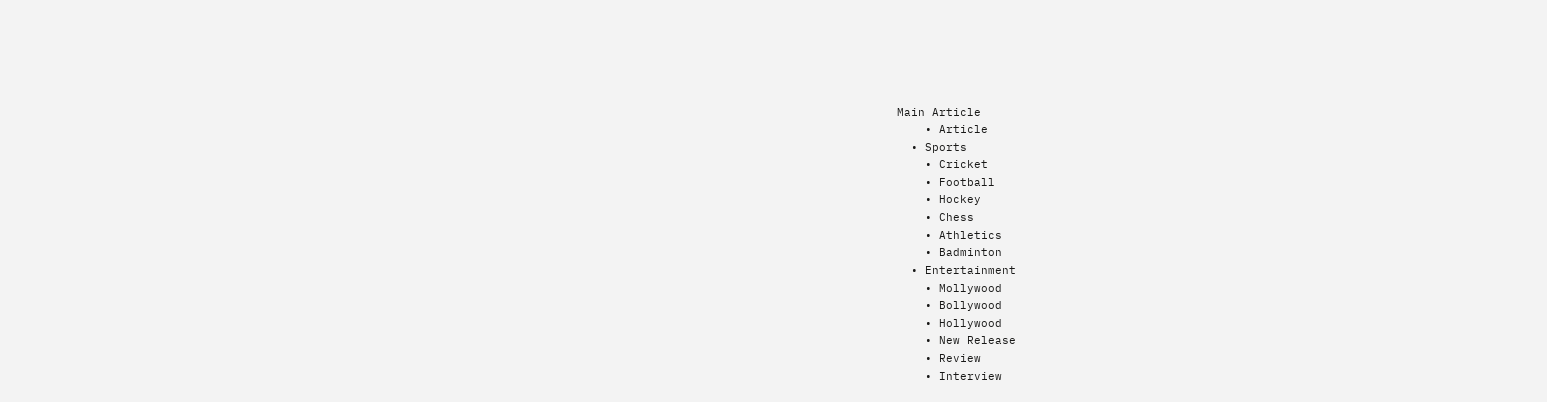Main Article
    • Article
  • Sports
    • Cricket
    • Football
    • Hockey
    • Chess
    • Athletics
    • Badminton
  • Entertainment
    • Mollywood
    • Bollywood
    • Hollywood
    • New Release
    • Review
    • Interview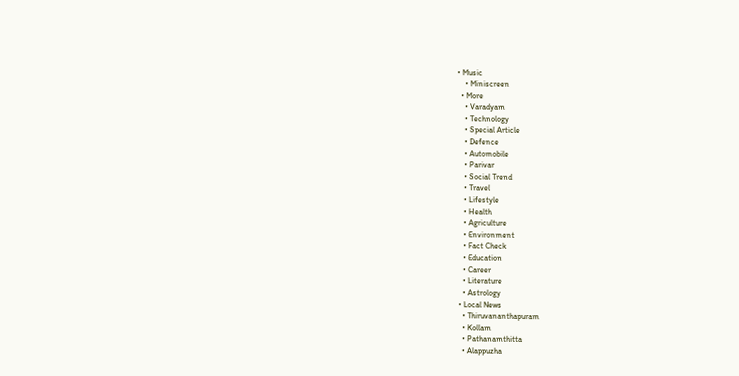• Music
    • Miniscreen
  • More
    • Varadyam
    • Technology
    • Special Article
    • Defence
    • Automobile
    • Parivar
    • Social Trend
    • Travel
    • Lifestyle
    • Health
    • Agriculture
    • Environment
    • Fact Check
    • Education
    • Career
    • Literature
    • Astrology
  • Local News
    • Thiruvananthapuram
    • Kollam
    • Pathanamthitta
    • Alappuzha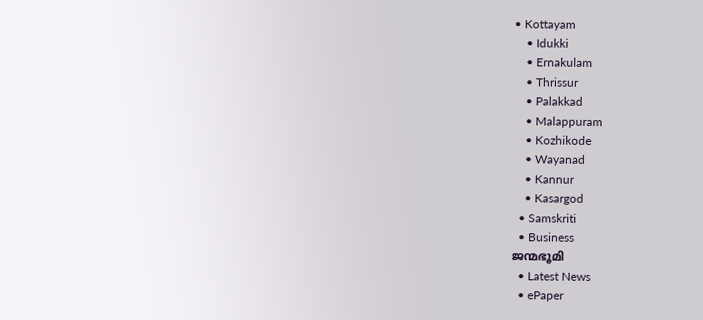• Kottayam
    • Idukki
    • Ernakulam
    • Thrissur
    • Palakkad
    • Malappuram
    • Kozhikode
    • Wayanad
    • Kannur
    • Kasargod
  • Samskriti
  • Business
ജന്മഭൂമി
  • Latest News
  • ePaper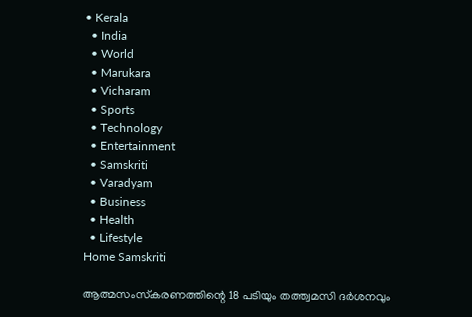• Kerala
  • India
  • World
  • Marukara
  • Vicharam
  • Sports
  • Technology
  • Entertainment
  • Samskriti
  • Varadyam
  • Business
  • Health
  • Lifestyle
Home Samskriti

ആത്മസംസ്‌കരണത്തിന്റെ 18 പടിയും തത്ത്വമസി ദര്‍ശനവും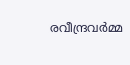രവീന്ദ്രവര്‍മ്മ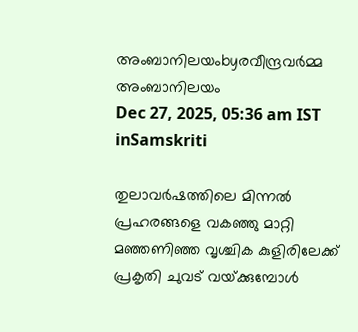അംബാനിലയംbyരവീന്ദ്രവര്‍മ്മ അംബാനിലയം
Dec 27, 2025, 05:36 am IST
inSamskriti

തുലാവര്‍ഷത്തിലെ മിന്നല്‍ പ്രഹരങ്ങളെ വകഞ്ഞു മാറ്റി മഞ്ഞണിഞ്ഞ വൃശ്ചിക കുളിരിലേക്ക് പ്രകൃതി ചുവട് വയ്‌ക്കുമ്പോള്‍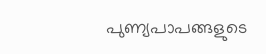പുണ്യപാപങ്ങളുടെ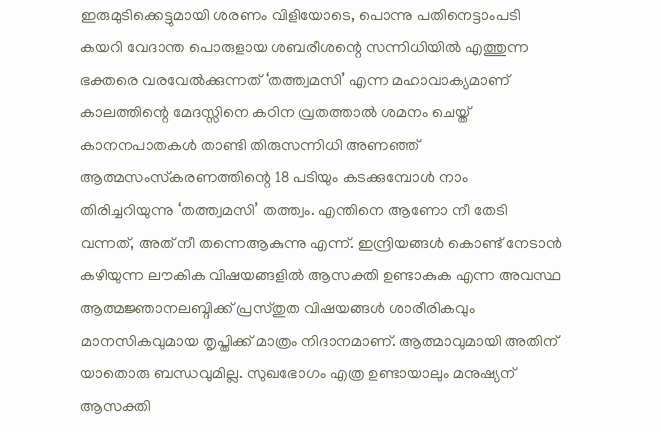ഇരുമുടിക്കെട്ടുമായി ശരണം വിളിയോടെ, പൊന്നു പതിനെട്ടാംപടി കയറി വേദാന്ത പൊരുളായ ശബരീശന്റെ സന്നിധിയില്‍ എത്തുന്ന ഭക്തരെ വരവേല്‍ക്കുന്നത് ‘തത്ത്വമസി’ എന്ന മഹാവാക്യമാണ് കാലത്തിന്റെ മേദസ്സിനെ കഠിന വ്രതത്താല്‍ ശമനം ചെയ്ത് കാനനപാതകള്‍ താണ്ടി തിരുസന്നിധി അണഞ്ഞ് ആത്മസംസ്‌കരണത്തിന്റെ 18 പടിയും കടക്കുമ്പോള്‍ നാം തിരിച്ചറിയുന്നു ‘തത്ത്വമസി’ തത്ത്വം. എന്തിനെ ആണോ നീ തേടി വന്നത്, അത് നീ തന്നെആകുന്നു എന്ന്. ഇന്ദ്രിയങ്ങള്‍ കൊണ്ട് നേടാന്‍ കഴിയുന്ന ലൗകിക വിഷയങ്ങളില്‍ ആസക്തി ഉണ്ടാകുക എന്ന അവസ്ഥ ആത്മജ്ഞാനലബ്ദിക്ക് പ്രസ്തുത വിഷയങ്ങള്‍ ശാരീരികവും മാനസികവുമായ തൃപ്തിക്ക് മാത്രം നിദാനമാണ്. ആത്മാവുമായി അതിന് യാതൊരു ബന്ധവുമില്ല. സുഖഭോഗം എത്ര ഉണ്ടായാലും മനുഷ്യന് ആസക്തി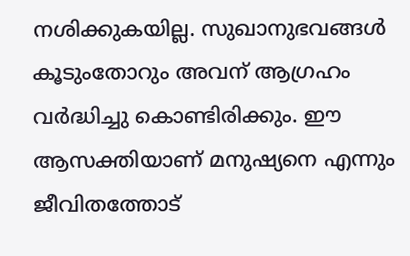നശിക്കുകയില്ല. സുഖാനുഭവങ്ങള്‍ കൂടുംതോറും അവന് ആഗ്രഹം വര്‍ദ്ധിച്ചു കൊണ്ടിരിക്കും. ഈ ആസക്തിയാണ് മനുഷ്യനെ എന്നും ജീവിതത്തോട്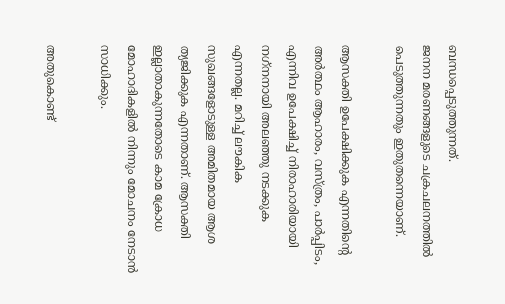ബന്ധപ്പെടുത്തുന്നത്.
ജനന മരണങ്ങളുടെ ചക്രചലനത്തില്‍ പെടുത്തുന്നതും ഇതുതന്നെയാണ്.

ആസക്തി ഉപേക്ഷിക്കുക എന്നതിന്റെ അര്‍ത്ഥം ആഹാരം, വസ്ത്രം, പാര്‍പ്പിടം, എന്നിവ ഉപേക്ഷിച്ച് നിരാഹാരിയായി നഗ്‌നനായി അലഞ്ഞു നടക്കുക എന്നതല്ല. മറിച്ച് ലൗകിക സുഖങ്ങളോടുള്ള അമിതമായ ആശ ത്യജിക്കുക എന്നതാണ്. ആസക്തി ഇല്ലാതാകുന്നതോടെ കാമ ക്രോധ മോഹാദികളില്‍ നിന്നും മോചനം നേടാന്‍ സാധിക്കും.

അതുകൊണ്ട്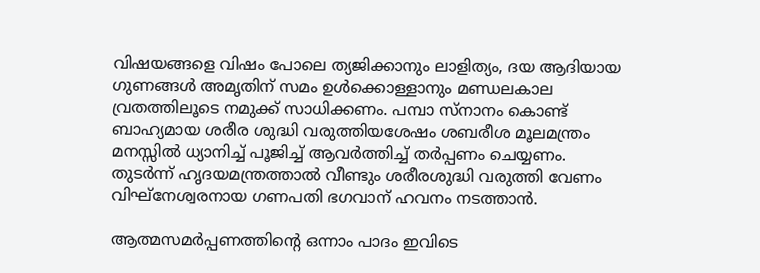വിഷയങ്ങളെ വിഷം പോലെ ത്യജിക്കാനും ലാളിത്യം, ദയ ആദിയായ ഗുണങ്ങള്‍ അമൃതിന് സമം ഉള്‍ക്കൊള്ളാനും മണ്ഡലകാല വ്രതത്തിലൂടെ നമുക്ക് സാധിക്കണം. പമ്പാ സ്‌നാനം കൊണ്ട് ബാഹ്യമായ ശരീര ശുദ്ധി വരുത്തിയശേഷം ശബരീശ മൂലമന്ത്രം മനസ്സില്‍ ധ്യാനിച്ച് പൂജിച്ച് ആവര്‍ത്തിച്ച് തര്‍പ്പണം ചെയ്യണം. തുടര്‍ന്ന് ഹൃദയമന്ത്രത്താല്‍ വീണ്ടും ശരീരശുദ്ധി വരുത്തി വേണം വിഘ്‌നേശ്വരനായ ഗണപതി ഭഗവാന് ഹവനം നടത്താന്‍.

ആത്മസമര്‍പ്പണത്തിന്റെ ഒന്നാം പാദം ഇവിടെ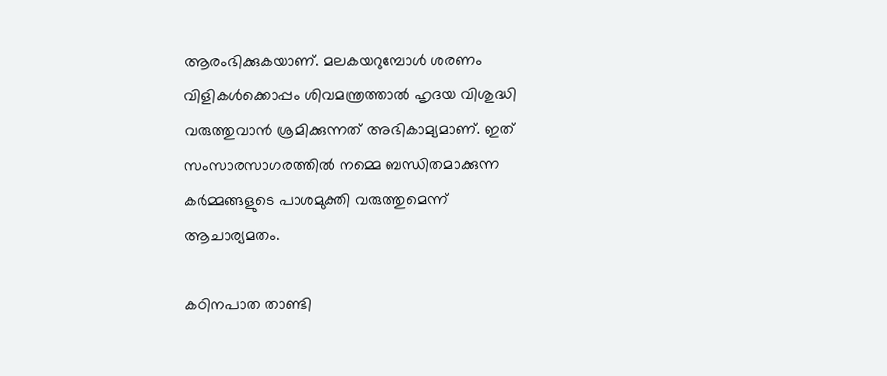ആരംഭിക്കുകയാണ്. മലകയറുമ്പോള്‍ ശരണം വിളികള്‍ക്കൊപ്പം ശിവമന്ത്രത്താല്‍ ഹൃദയ വിശുദ്ധി വരുത്തുവാന്‍ ശ്രമിക്കുന്നത് അഭികാമ്യമാണ്. ഇത് സംസാരസാഗരത്തില്‍ നമ്മെ ബന്ധിതമാക്കുന്ന കര്‍മ്മങ്ങളുടെ പാശമുക്തി വരുത്തുമെന്ന് ആചാര്യമതം.

കഠിനപാത താണ്ടി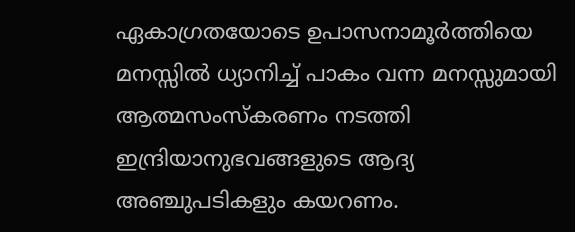ഏകാഗ്രതയോടെ ഉപാസനാമൂര്‍ത്തിയെ മനസ്സില്‍ ധ്യാനിച്ച് പാകം വന്ന മനസ്സുമായി ആത്മസംസ്‌കരണം നടത്തി ഇന്ദ്രിയാനുഭവങ്ങളുടെ ആദ്യ അഞ്ചുപടികളും കയറണം.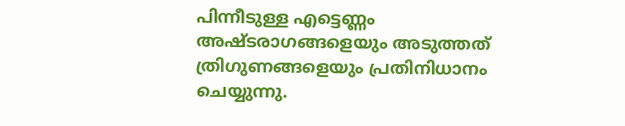പിന്നീടുള്ള എട്ടെണ്ണം അഷ്ടരാഗങ്ങളെയും അടുത്തത് ത്രിഗുണങ്ങളെയും പ്രതിനിധാനം ചെയ്യുന്നു.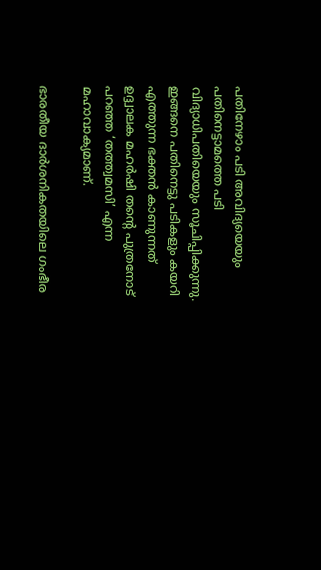പതിനേഴാം പടി അവിദ്യയെയും പതിനെട്ടാമത്തെ പടി വിദ്യാധിപതിയെയും സൂചിപ്പിക്കുന്നു. ഇങ്ങനെ പതിനെട്ടു പടികളും കയറി എത്തുന്ന ഭക്തന്‍ കാണുന്നത് ഉദ്ദ്വാലക മഹര്‍ഷി തന്റെ പുത്രനോട് പറഞ്ഞ ‘തത്ത്വമസി’ എന്ന മഹാവാക്യമാണ്.

ഭാരതീയ ദാര്‍ശനികതയിലെ ഗംഭീര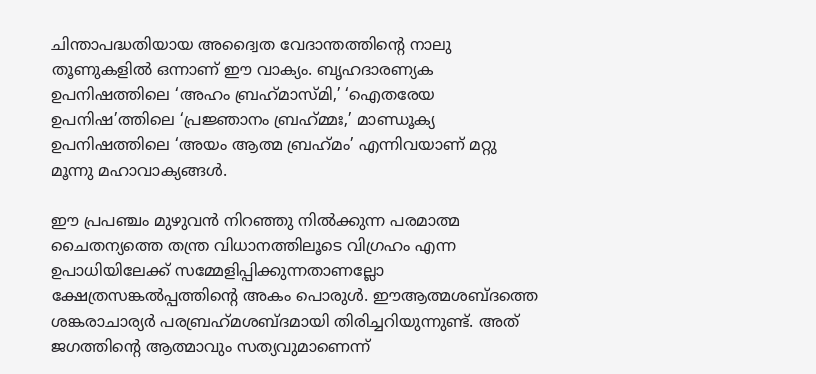ചിന്താപദ്ധതിയായ അദ്വൈത വേദാന്തത്തിന്റെ നാലു തൂണുകളില്‍ ഒന്നാണ് ഈ വാക്യം. ബൃഹദാരണ്യക ഉപനിഷത്തിലെ ‘അഹം ബ്രഹ്‌മാസ്മി,’ ‘ഐതരേയ ഉപനിഷ’ത്തിലെ ‘പ്രജ്ഞാനം ബ്രഹ്‌മ്മഃ,’ മാണ്ഡൂക്യ ഉപനിഷത്തിലെ ‘അയം ആത്മ ബ്രഹ്‌മം’ എന്നിവയാണ് മറ്റു മൂന്നു മഹാവാക്യങ്ങള്‍.

ഈ പ്രപഞ്ചം മുഴുവന്‍ നിറഞ്ഞു നില്‍ക്കുന്ന പരമാത്മ ചൈതന്യത്തെ തന്ത്ര വിധാനത്തിലൂടെ വിഗ്രഹം എന്ന ഉപാധിയിലേക്ക് സമ്മേളിപ്പിക്കുന്നതാണല്ലോ ക്ഷേത്രസങ്കല്‍പ്പത്തിന്റെ അകം പൊരുള്‍. ഈആത്മശബ്ദത്തെ ശങ്കരാചാര്യര്‍ പരബ്രഹ്‌മശബ്ദമായി തിരിച്ചറിയുന്നുണ്ട്. അത് ജഗത്തിന്റെ ആത്മാവും സത്യവുമാണെന്ന്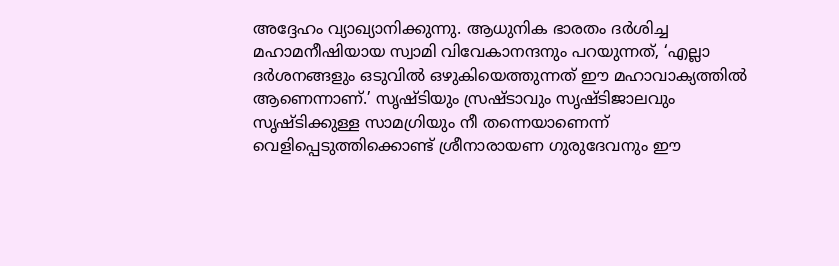അദ്ദേഹം വ്യാഖ്യാനിക്കുന്നു. ആധുനിക ഭാരതം ദര്‍ശിച്ച മഹാമനീഷിയായ സ്വാമി വിവേകാനന്ദനും പറയുന്നത്, ‘എല്ലാ ദര്‍ശനങ്ങളും ഒടുവില്‍ ഒഴുകിയെത്തുന്നത് ഈ മഹാവാക്യത്തില്‍ ആണെന്നാണ്.’ സൃഷ്ടിയും സ്രഷ്ടാവും സൃഷ്ടിജാലവും സൃഷ്ടിക്കുള്ള സാമഗ്രിയും നീ തന്നെയാണെന്ന് വെളിപ്പെടുത്തിക്കൊണ്ട് ശ്രീനാരായണ ഗുരുദേവനും ഈ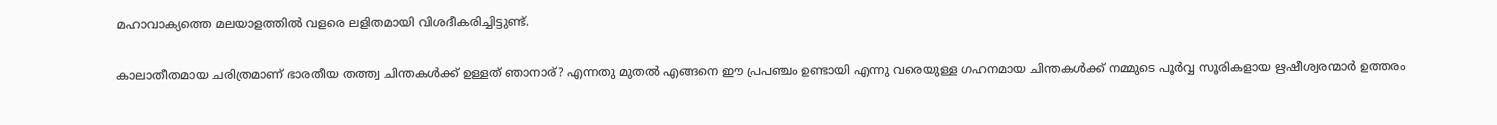മഹാവാക്യത്തെ മലയാളത്തില്‍ വളരെ ലളിതമായി വിശദീകരിച്ചിട്ടുണ്ട്.

കാലാതീതമായ ചരിത്രമാണ് ഭാരതീയ തത്ത്വ ചിന്തകള്‍ക്ക് ഉള്ളത് ഞാനാര്? എന്നതു മുതല്‍ എങ്ങനെ ഈ പ്രപഞ്ചം ഉണ്ടായി എന്നു വരെയുള്ള ഗഹനമായ ചിന്തകള്‍ക്ക് നമ്മുടെ പൂര്‍വ്വ സൂരികളായ ഋഷീശ്വരന്മാര്‍ ഉത്തരം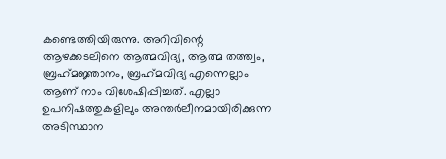കണ്ടെത്തിയിരുന്നു. അറിവിന്റെ ആഴക്കടലിനെ ആത്മവിദ്യ, ആത്മ തത്ത്വം, ബ്രഹ്‌മജ്ഞാനം, ബ്രഹ്‌മവിദ്യ എന്നെല്ലാം ആണ് നാം വിശേഷിപ്പിച്ചത്. എല്ലാ ഉപനിഷത്തുകളിലും അന്തര്‍ലീനമായിരിക്കുന്ന അടിസ്ഥാന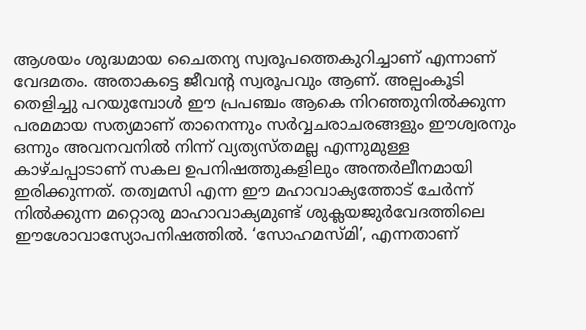ആശയം ശുദ്ധമായ ചൈതന്യ സ്വരൂപത്തെകുറിച്ചാണ് എന്നാണ് വേദമതം. അതാകട്ടെ ജീവന്റ സ്വരൂപവും ആണ്. അല്പംകൂടി തെളിച്ചു പറയുമ്പോള്‍ ഈ പ്രപഞ്ചം ആകെ നിറഞ്ഞുനില്‍ക്കുന്ന പരമമായ സത്യമാണ് താനെന്നും സര്‍വ്വചരാചരങ്ങളും ഈശ്വരനും ഒന്നും അവനവനില്‍ നിന്ന് വ്യത്യസ്തമല്ല എന്നുമുള്ള കാഴ്ചപ്പാടാണ് സകല ഉപനിഷത്തുകളിലും അന്തര്‍ലീനമായി ഇരിക്കുന്നത്. തത്വമസി എന്ന ഈ മഹാവാക്യത്തോട് ചേര്‍ന്ന് നില്‍ക്കുന്ന മറ്റൊരു മാഹാവാക്യമുണ്ട് ശുക്ലയജുര്‍വേദത്തിലെ ഈശോവാസ്യോപനിഷത്തില്‍. ‘സോഹമസ്മി’, എന്നതാണ്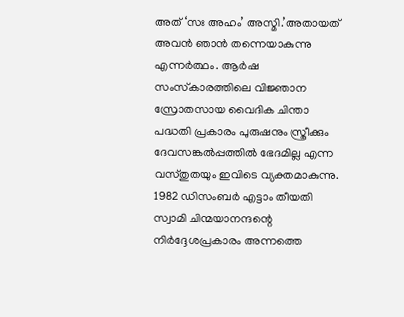അത് ‘സഃ അഹം’ അസ്മി.’അതായത് അവന്‍ ഞാന്‍ തന്നെയാകുന്നു എന്നര്‍ത്ഥം. ആര്‍ഷ സംസ്‌കാരത്തിലെ വിജ്ഞാന സ്രോതസായ വൈദിക ചിന്താ പദ്ധതി പ്രകാരം പുരുഷനും സ്ത്രീക്കും ദേവസങ്കല്‍പ്പത്തില്‍ ഭേദമില്ല എന്ന വസ്തുതയും ഇവിടെ വ്യക്തമാകുന്നു. 1982 ഡിസംബര്‍ എട്ടാം തീയതി സ്വാമി ചിന്മയാനന്ദന്റെ നിര്‍ദ്ദേശപ്രകാരം അന്നത്തെ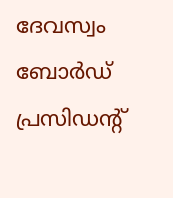ദേവസ്വം ബോര്‍ഡ് പ്രസിഡന്റ്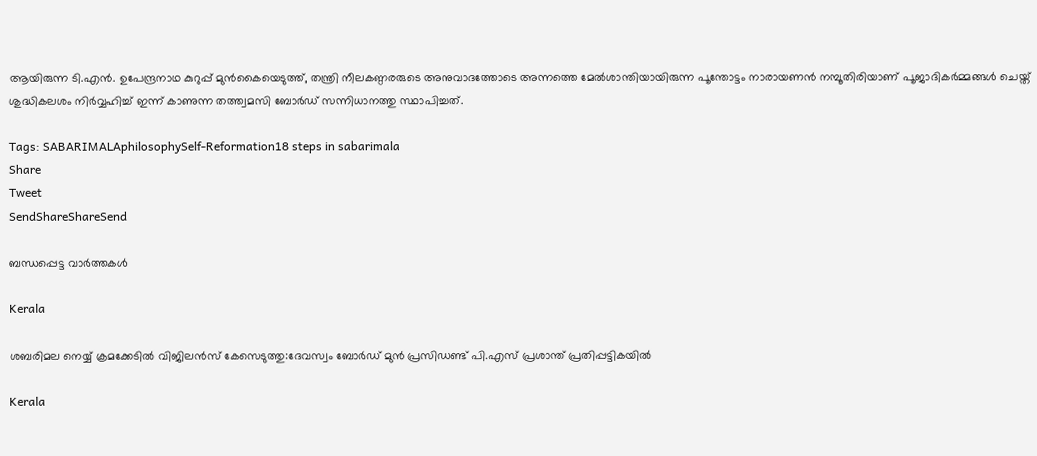ആയിരുന്ന ടി.എന്‍. ഉപേന്ദ്രനാഥ കുറുപ്പ് മുന്‍കൈയെടുത്ത്, തന്ത്രി നീലകണ്ഠരരുടെ അനുവാദത്തോടെ അന്നത്തെ മേല്‍ശാന്തിയായിരുന്ന പൂന്തോട്ടം നാരായണന്‍ നമ്പൂതിരിയാണ് പൂജാദികര്‍മ്മങ്ങള്‍ ചെയ്ത് ശുദ്ധികലശം നിര്‍വ്വഹിച്ച് ഇന്ന് കാണുന്ന തത്ത്വമസി ബോര്‍ഡ് സന്നിധാനത്തു സ്ഥാപിച്ചത്.

Tags: SABARIMALAphilosophySelf-Reformation18 steps in sabarimala
Share
Tweet
SendShareShareSend

ബന്ധപ്പെട്ട വാര്‍ത്തകള്‍

Kerala

ശബരിമല നെയ്യ് ക്രമക്കേടില്‍ വിജിലന്‍സ് കേസെടുത്തു:ദേവസ്വം ബോര്‍ഡ് മുന്‍ പ്രസിഡണ്ട് പി.എസ് പ്രശാന്ത് പ്രതിപ്പട്ടികയില്‍

Kerala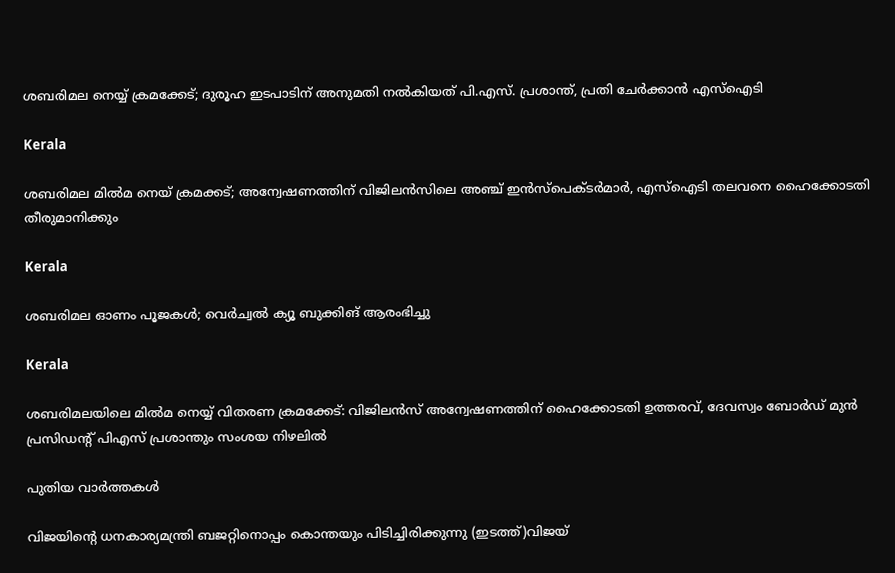ശബരിമല നെയ്യ് ക്രമക്കേട്; ദുരൂഹ ഇടപാടിന് അനുമതി നൽകിയത് പി.എസ്. പ്രശാന്ത്, പ്രതി ചേർക്കാൻ എസ്ഐടി

Kerala

ശബരിമല മിൽമ നെയ് ക്രമക്കട്; അന്വേഷണത്തിന് വിജിലൻസിലെ അഞ്ച് ഇന്‍സ്‌പെക്ടർമാർ, എസ്‌ഐടി തലവനെ ഹൈക്കോടതി തീരുമാനിക്കും

Kerala

ശബരിമല ഓണം പൂജകള്‍; വെര്‍ച്വല്‍ ക്യൂ ബുക്കിങ് ആരംഭിച്ചു

Kerala

ശബരിമലയിലെ മില്‍മ നെയ്യ് വിതരണ ക്രമക്കേട്: വിജിലന്‍സ് അന്വേഷണത്തിന് ഹൈക്കോടതി ഉത്തരവ്, ദേവസ്വം ബോര്‍ഡ് മുന്‍ പ്രസിഡന്റ് പിഎസ് പ്രശാന്തും സംശയ നിഴലില്‍

പുതിയ വാര്‍ത്തകള്‍

വിജയിന്‍റെ ധനകാര്യമന്ത്രി ബജറ്റിനൊപ്പം കൊന്തയും പിടിച്ചിരിക്കുന്നു (ഇടത്ത്)വിജയ്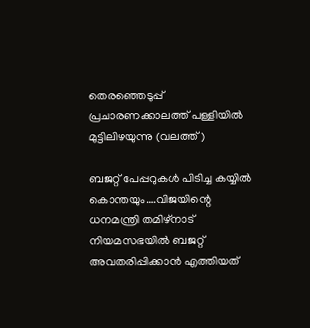തെരഞ്ഞെടുപ്പ് പ്രചാരണക്കാലത്ത് പള്ളിയില്‍ മുട്ടിലിഴയുന്നു (വലത്ത്)

ബജറ്റ് പേപ്പറുകള്‍ പിടിച്ച കയ്യില്‍ കൊന്തയും….വിജയിന്റെ ധനമന്ത്രി തമിഴ്നാട് നിയമസഭയില്‍ ബജറ്റ് അവതരിപ്പിക്കാന്‍ എത്തിയത്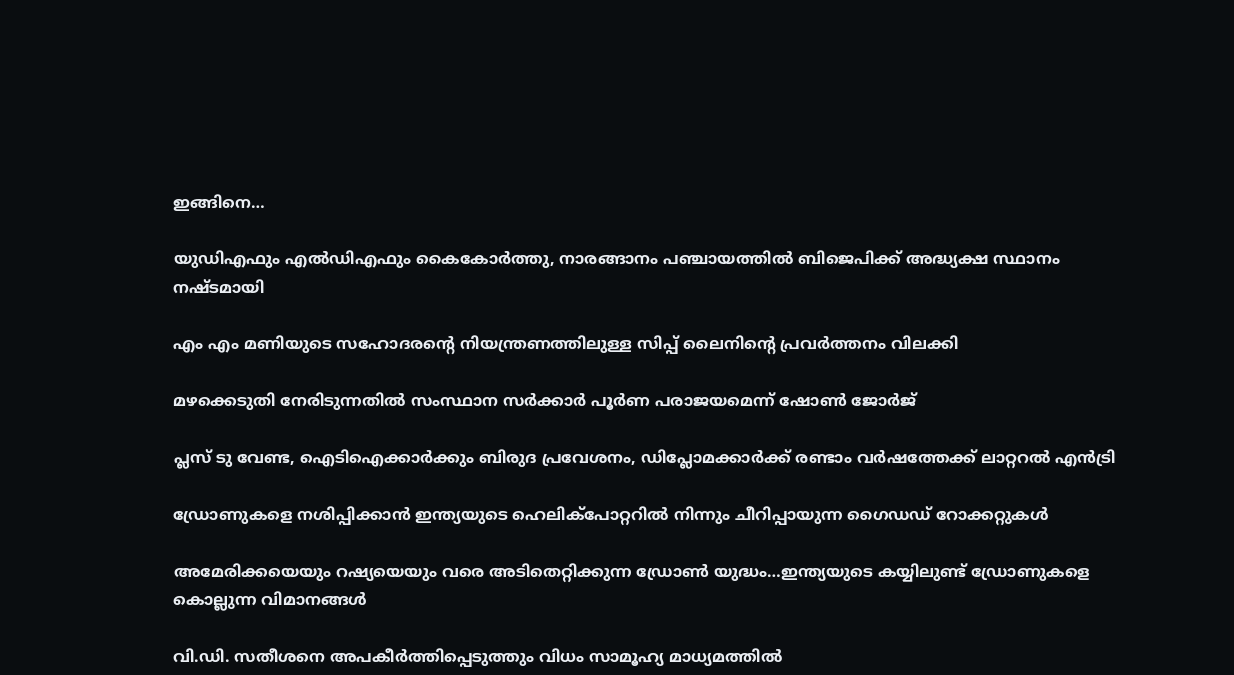ഇങ്ങിനെ…

യുഡിഎഫും എല്‍ഡിഎഫും കൈകോര്‍ത്തു, നാരങ്ങാനം പഞ്ചായത്തില്‍ ബിജെപിക്ക് അദ്ധ്യക്ഷ സ്ഥാനം നഷ്ടമായി

എം എം മണിയുടെ സഹോദരന്റെ നിയന്ത്രണത്തിലുള്ള സിപ്പ് ലൈനിന്റെ പ്രവര്‍ത്തനം വിലക്കി

മഴക്കെടുതി നേരിടുന്നതില്‍ സംസ്ഥാന സര്‍ക്കാര്‍ പൂര്‍ണ പരാജയമെന്ന് ഷോണ്‍ ജോര്‍ജ്

പ്ലസ് ടു വേണ്ട, ഐടിഐക്കാര്‍ക്കും ബിരുദ പ്രവേശനം, ഡിപ്ലോമക്കാര്‍ക്ക് രണ്ടാം വര്‍ഷത്തേക്ക് ലാറ്ററല്‍ എന്‍ട്രി

ഡ്രോണുകളെ നശിപ്പിക്കാന്‍ ഇന്ത്യയുടെ ഹെലിക്പോറ്ററില്‍ നിന്നും ചീറിപ്പായുന്ന ഗൈഡഡ് റോക്കറ്റുകള്‍

അമേരിക്കയെയും റഷ്യയെയും വരെ അടിതെറ്റിക്കുന്ന ഡ്രോണ്‍ യുദ്ധം…ഇന്ത്യയുടെ കയ്യിലുണ്ട് ഡ്രോണുകളെ കൊല്ലുന്ന വിമാനങ്ങള്‍

വി.ഡി. സതീശനെ അപകീര്‍ത്തിപ്പെടുത്തും വിധം സാമൂഹ്യ മാധ്യമത്തില്‍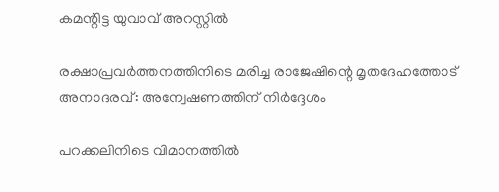കമന്റിട്ട യുവാവ് അറസ്റ്റില്‍

രക്ഷാപ്രവര്‍ത്തനത്തിനിടെ മരിച്ച രാജേഷിന്റെ മൃതദേഹത്തോട് അനാദരവ്: അന്വേഷണത്തിന് നിര്‍ദ്ദേശം

പറക്കലിനിടെ വിമാനത്തില്‍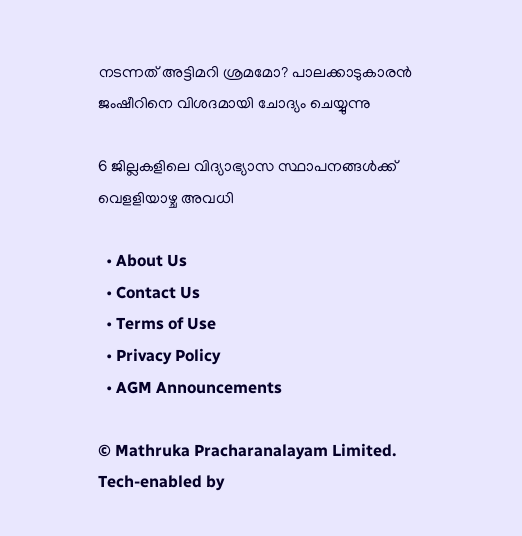നടന്നത് അട്ടിമറി ശ്രമമോ? പാലക്കാടുകാരന്‍ ജംഷീറിനെ വിശദമായി ചോദ്യം ചെയ്യുന്നു

6 ജില്ലകളിലെ വിദ്യാഭ്യാസ സ്ഥാപനങ്ങള്‍ക്ക് വെളളിയാഴ്ച അവധി

  • About Us
  • Contact Us
  • Terms of Use
  • Privacy Policy
  • AGM Announcements

© Mathruka Pracharanalayam Limited.
Tech-enabled by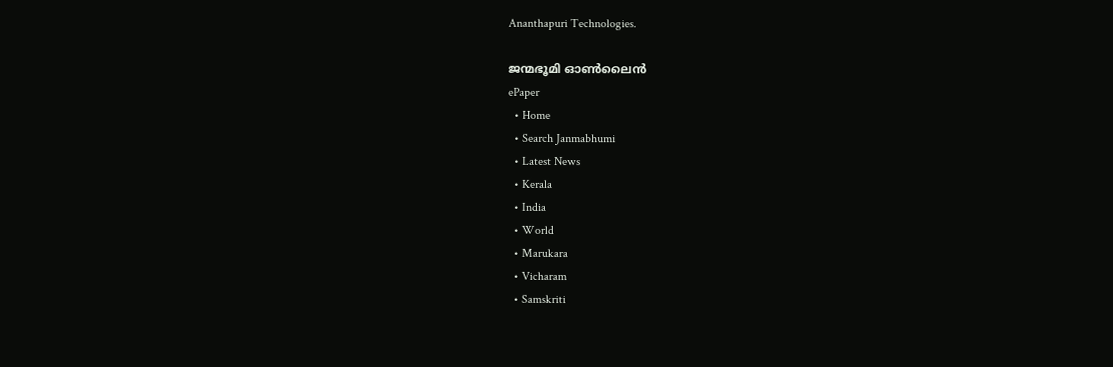Ananthapuri Technologies.

ജന്മഭൂമി ഓണ്‍ലൈന്‍
ePaper
  • Home
  • Search Janmabhumi
  • Latest News
  • Kerala
  • India
  • World
  • Marukara
  • Vicharam
  • Samskriti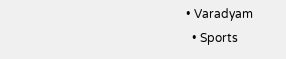• Varadyam
  • Sports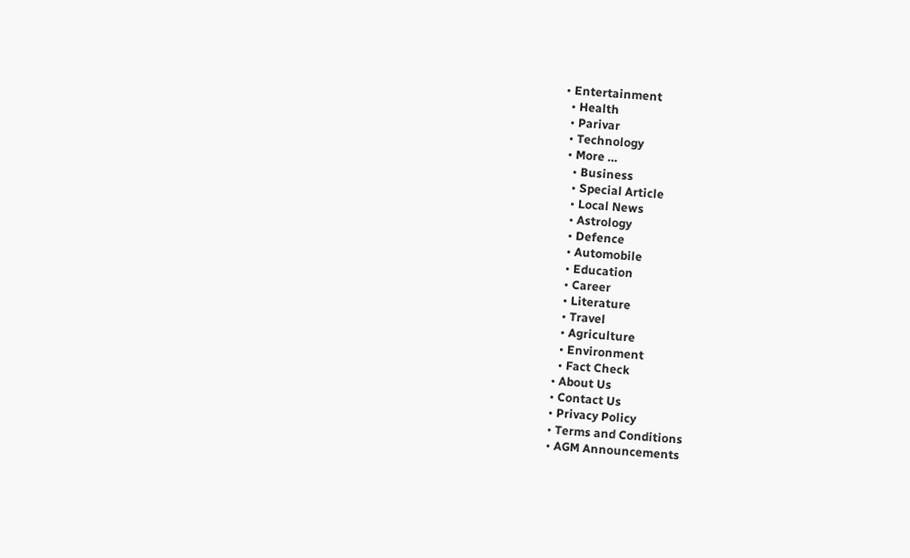• Entertainment
  • Health
  • Parivar
  • Technology
  • More …
    • Business
    • Special Article
    • Local News
    • Astrology
    • Defence
    • Automobile
    • Education
    • Career
    • Literature
    • Travel
    • Agriculture
    • Environment
    • Fact Check
  • About Us
  • Contact Us
  • Privacy Policy
  • Terms and Conditions
  • AGM Announcements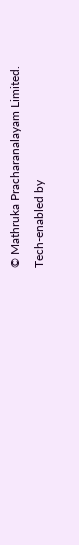© Mathruka Pracharanalayam Limited.
Tech-enabled by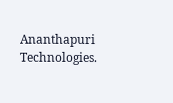Ananthapuri Technologies.